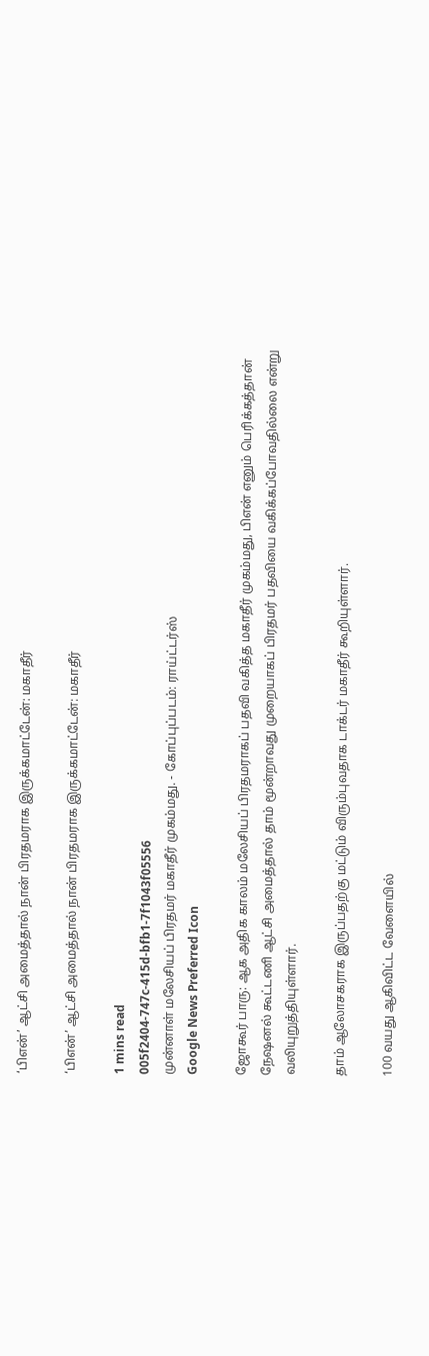‘பிஎன்’ ஆட்சி அமைத்தால் நான் பிரதமராக இருக்கமாட்டேன்: மகாதீர்

‘பிஎன்’ ஆட்சி அமைத்தால் நான் பிரதமராக இருக்கமாட்டேன்: மகாதீர்

1 mins read
005f2404-747c-415d-bfb1-7f1043f05556
முன்னாள் மலேசியப் பிரதமர் மகாதீர் முகம்மது. - கோப்புப்படம்: ராய்ட்டர்ஸ்
Google News Preferred Icon

ஜோகூர் பாரு: ஆக அதிக காலம் மலேசியப் பிரதமராகப் பதவி வகித்த மகாதீர் முகம்மது, பிஎன் எனும் பெரிக்கத்தான் நே‌ஷனல் கூட்டணி ஆட்சி அமைத்தால் தாம் மூன்றாவது முறையாகப் பிரதமர் பதவியை வகிக்கப்போவதில்லை என்று வலியுறுத்தியுள்ளார்.

தாம் ஆலோசகராக இருப்பதற்கு மட்டும் விரும்புவதாக டாக்டர் மகாதீர் கூறியுள்ளார்.

100 வயது ஆகிவிட்ட வேளையில்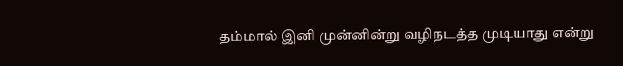தம்மால் இனி முன்னின்று வழிநடத்த முடியாது என்று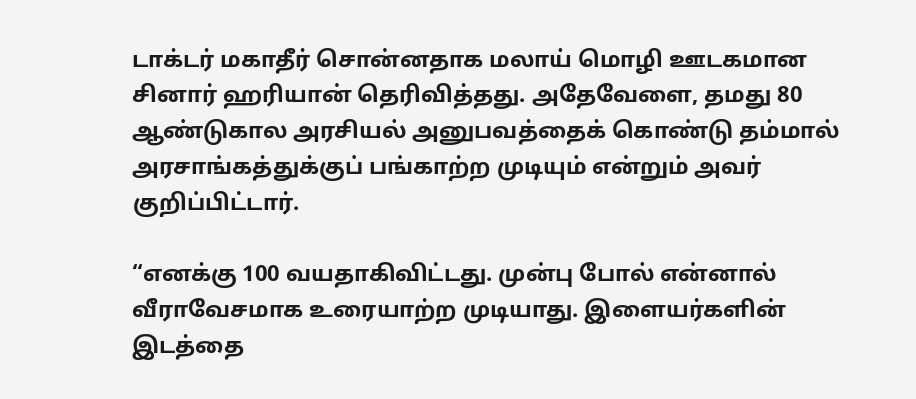டாக்டர் மகாதீர் சொன்னதாக மலாய் மொழி ஊடகமான சினார் ஹரியான் தெரிவித்தது. அதேவேளை, தமது 80 ஆண்டுகால அரசியல் அனுபவத்தைக் கொண்டு தம்மால் அரசாங்கத்துக்குப் பங்காற்ற முடியும் என்றும் அவர் குறிப்பிட்டார்.

“எனக்கு 100 வயதாகிவிட்டது. முன்பு போல் என்னால் வீராவேசமாக உரையாற்ற முடியாது. இளையர்களின் இடத்தை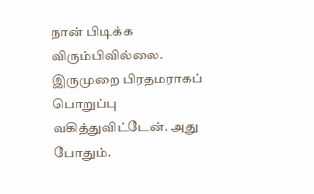நான் பிடிக்க விரும்பிவில்லை. இருமுறை பிரதமராகப் பொறுப்பு வகித்துவிட்டேன். அது போதும்.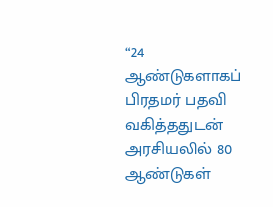“24 ஆண்டுகளாகப் பிரதமர் பதவி வகித்ததுடன் அரசியலில் 80 ஆண்டுகள்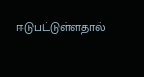ஈடுபட்டுள்ளதால்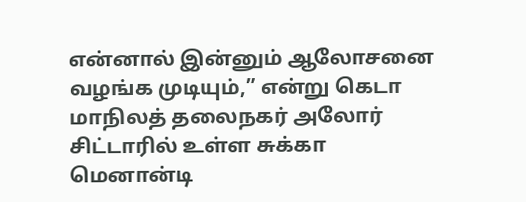என்னால் இன்னும் ஆலோசனை வழங்க முடியும்,” என்று கெடா மாநிலத் தலைநகர் அலோர் சிட்டாரில் உள்ள சுக்கா மெனான்டி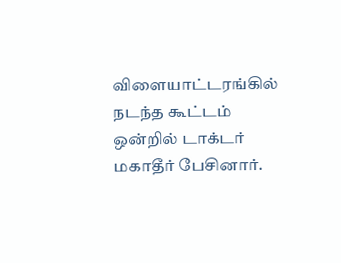விளையாட்டரங்கில் நடந்த கூட்டம் ஒன்றில் டாக்டர் மகாதீர் பேசினார்.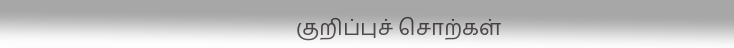குறிப்புச் சொற்கள்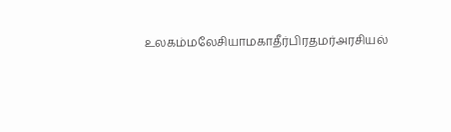உலகம்மலேசியாமகாதீர்பிரதமர்அரசியல்